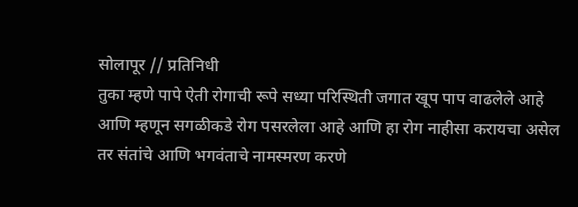सोलापूर // प्रतिनिधी
तुका म्हणे पापे ऐती रोगाची रूपे सध्या परिस्थिती जगात खूप पाप वाढलेले आहे आणि म्हणून सगळीकडे रोग पसरलेला आहे आणि हा रोग नाहीसा करायचा असेल तर संतांचे आणि भगवंताचे नामस्मरण करणे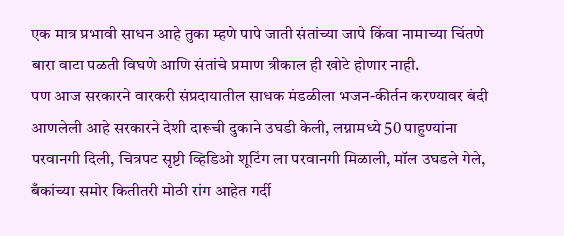एक मात्र प्रभावी साधन आहे तुका म्हणे पापे जाती संतांच्या जापे किंवा नामाच्या चिंतणे बारा वाटा पळती विघणे आणि संतांचे प्रमाण त्रीकाल ही खोटे होणार नाही.
पण आज सरकारने वारकरी संप्रदायातील साधक मंडळीला भजन-कीर्तन करण्यावर बंदी आणलेली आहे सरकारने देशी दारूची दुकाने उघडी केली, लग्नामध्ये 50 पाहुण्यांना परवानगी दिली, चित्रपट सृष्टी व्हिडिओ शूटिंग ला परवानगी मिळाली, मॉल उघडले गेले, बँकांच्या समोर कितीतरी मोठी रांग आहेत गर्दी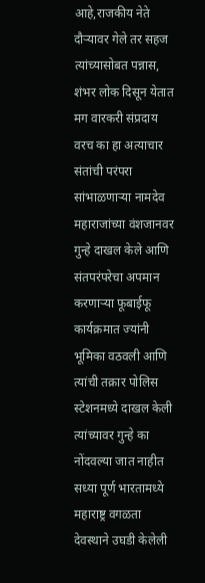आहे,राजकीय नेते दौऱ्यावर गेले तर सहज त्यांच्यासोबत पन्नास, शंभर लोक दिसून येतात मग वारकरी संप्रदाय वरच का हा अत्याचार संतांची परंपरा सांभाळणाऱ्या नामदेव महाराजांच्या वंशजानवर गुन्हे दाखल केले आणि संतपरंपरेचा अपमान करणाऱ्या फूबाईफू कार्यक्रमात ज्यांनी भूमिका वठवली आणि त्यांची तक्रार पोलिस स्टेशनमध्ये दाखल केली त्यांच्यावर गुन्हे का नोंदवल्या जात नाहीत सध्या पूर्ण भारतामध्ये महाराष्ट्र वगळता देवस्थाने उघडी केलेली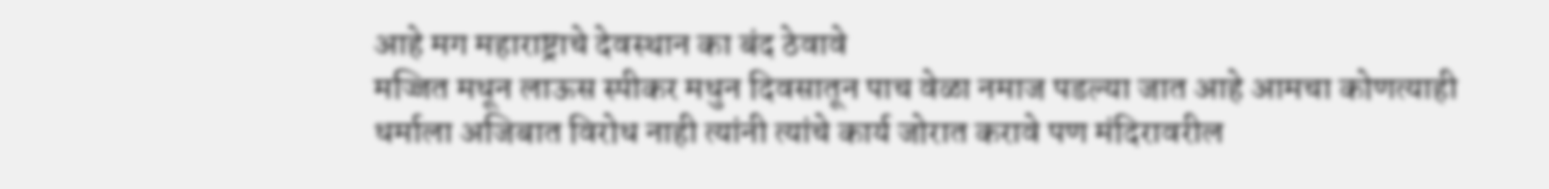आहे मग महाराष्ट्राचे देवस्थान का बंद ठेवावे
मज्जित मधून लाऊस स्पीकर मधुन दिवसातून पाच वेळा नमाज पडल्या जात आहे आमचा कोणत्याही धर्माला अजिबात विरोध नाही त्यांनी त्यांचे कार्य जोरात करावे पण मंदिरावरील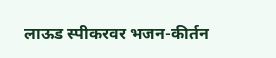लाऊड स्पीकरवर भजन-कीर्तन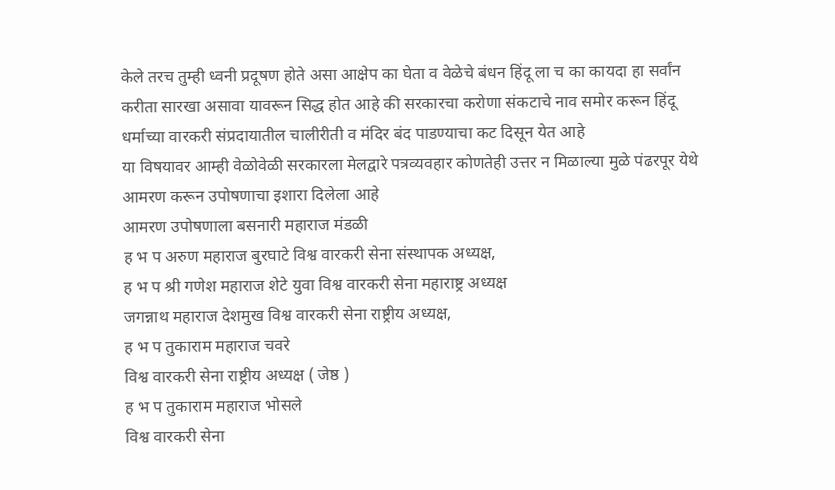केले तरच तुम्ही ध्वनी प्रदूषण होते असा आक्षेप का घेता व वेळेचे बंधन हिंदू ला च का कायदा हा सर्वांन करीता सारखा असावा यावरून सिद्ध होत आहे की सरकारचा करोणा संकटाचे नाव समोर करून हिंदू धर्माच्या वारकरी संप्रदायातील चालीरीती व मंदिर बंद पाडण्याचा कट दिसून येत आहे
या विषयावर आम्ही वेळोवेळी सरकारला मेलद्वारे पत्रव्यवहार कोणतेही उत्तर न मिळाल्या मुळे पंढरपूर येथे आमरण करून उपोषणाचा इशारा दिलेला आहे
आमरण उपोषणाला बसनारी महाराज मंडळी
ह भ प अरुण महाराज बुरघाटे विश्व वारकरी सेना संस्थापक अध्यक्ष,
ह भ प श्री गणेश महाराज शेटे युवा विश्व वारकरी सेना महाराष्ट्र अध्यक्ष
जगन्नाथ महाराज देशमुख विश्व वारकरी सेना राष्ट्रीय अध्यक्ष,
ह भ प तुकाराम महाराज चवरे
विश्व वारकरी सेना राष्ट्रीय अध्यक्ष ( जेष्ठ )
ह भ प तुकाराम महाराज भोसले
विश्व वारकरी सेना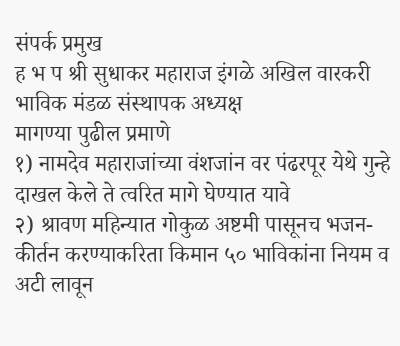संपर्क प्रमुख
ह भ प श्री सुधाकर महाराज इंगळे अखिल वारकरी भाविक मंडळ संस्थापक अध्यक्ष
मागण्या पुढील प्रमाणे
१) नामदेव महाराजांच्या वंशजांन वर पंढरपूर येथे गुन्हे दाखल केले ते त्वरित मागे घेण्यात यावे
२) श्रावण महिन्यात गोकुळ अष्टमी पासूनच भजन-कीर्तन करण्याकरिता किमान ५० भाविकांना नियम व अटी लावून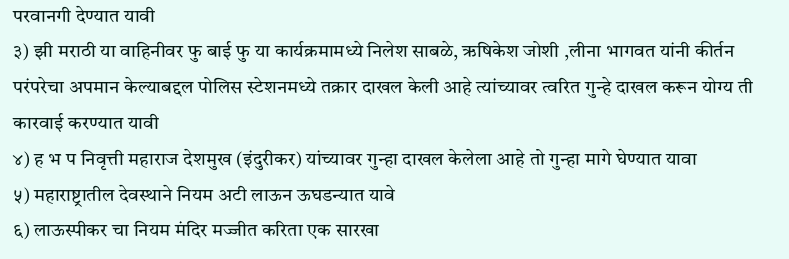परवानगी देण्यात यावी
३) झी मराठी या वाहिनीवर फु बाई फु या कार्यक्रमामध्ये निलेश साबळे, ऋषिकेश जोशी ,लीना भागवत यांनी कीर्तन परंपरेचा अपमान केल्याबद्दल पोलिस स्टेशनमध्ये तक्रार दाखल केली आहे त्यांच्यावर त्वरित गुन्हे दाखल करून योग्य ती कारवाई करण्यात यावी
४) ह भ प निवृत्ती महाराज देशमुख (इंदुरीकर) यांच्यावर गुन्हा दाखल केलेला आहे तो गुन्हा मागे घेण्यात यावा
५) महाराष्ट्रातील देवस्थाने नियम अटी लाऊन ऊघडन्यात यावे
६) लाऊस्पीकर चा नियम मंदिर मज्जीत करिता एक सारखा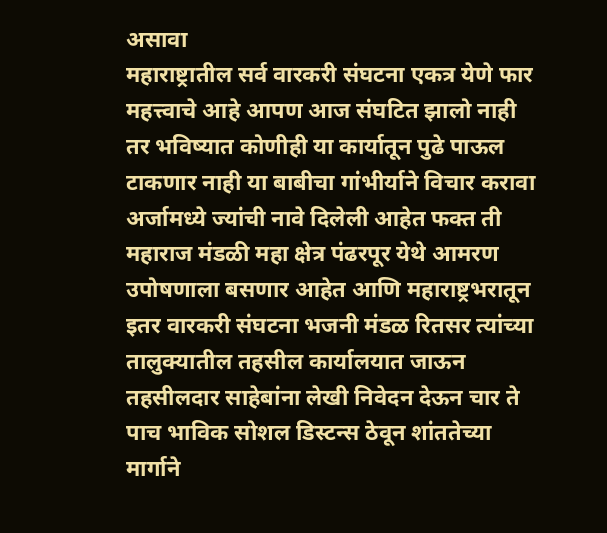असावा
महाराष्ट्रातील सर्व वारकरी संघटना एकत्र येणे फार महत्त्वाचे आहे आपण आज संघटित झालो नाही तर भविष्यात कोणीही या कार्यातून पुढे पाऊल टाकणार नाही या बाबीचा गांभीर्याने विचार करावा
अर्जामध्ये ज्यांची नावे दिलेली आहेत फक्त ती महाराज मंडळी महा क्षेत्र पंढरपूर येथे आमरण उपोषणाला बसणार आहेत आणि महाराष्ट्रभरातून इतर वारकरी संघटना भजनी मंडळ रितसर त्यांच्या तालुक्यातील तहसील कार्यालयात जाऊन तहसीलदार साहेबांना लेखी निवेदन देऊन चार ते पाच भाविक सोशल डिस्टन्स ठेवून शांततेच्या मार्गाने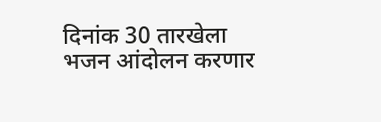दिनांक 30 तारखेला भजन आंदोलन करणार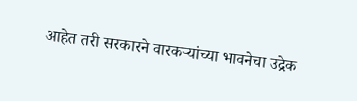आहेत तरी सरकारने वारकऱ्यांच्या भावनेचा उद्रेक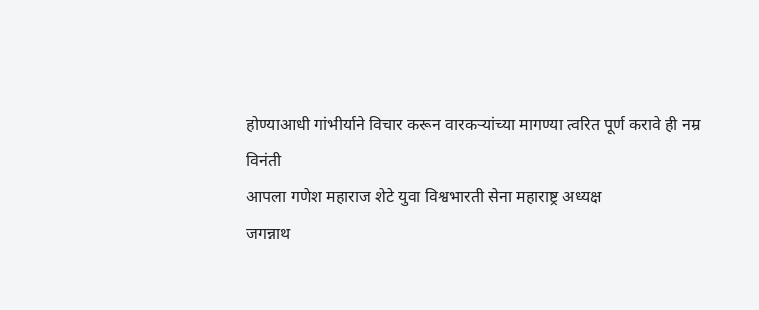होण्याआधी गांभीर्याने विचार करून वारकऱ्यांच्या मागण्या त्वरित पूर्ण करावे ही नम्र विनंती
आपला गणेश महाराज शेटे युवा विश्वभारती सेना महाराष्ट्र अध्यक्ष
जगन्नाथ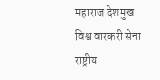महाराज देशमुख विश्व वारकरी सेना राष्ट्रीय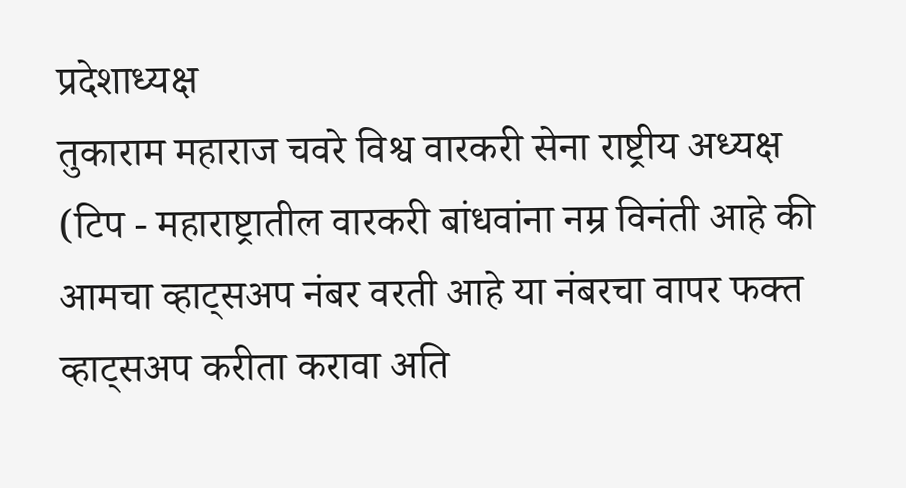प्रदेशाध्यक्ष
तुकाराम महाराज चवरे विश्व वारकरी सेना राष्ट्रीय अध्यक्ष
(टिप - महाराष्ट्रातील वारकरी बांधवांना नम्र विनंती आहे की आमचा व्हाट्सअप नंबर वरती आहे या नंबरचा वापर फक्त व्हाट्सअप करीता करावा अति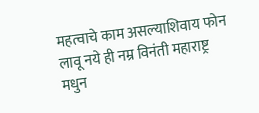महत्वाचे काम असल्याशिवाय फोन लावू नये ही नम्र विनंती महाराष्ट्र मधुन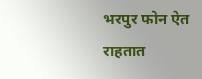भरपुर फोन ऐत राहतात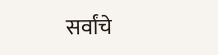सर्वांचे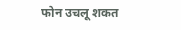फोन उचलू शकत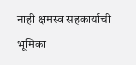नाही क्षमस्व सहकार्याची भूमिका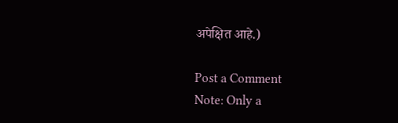अपेक्षित आहे.)

Post a Comment
Note: Only a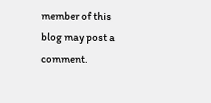member of this blog may post a comment.